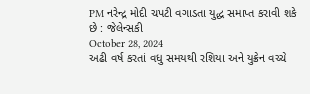PM નરેન્દ્ર મોદી ચપટી વગાડતા યુદ્ધ સમાપ્ત કરાવી શકે છે : જેલેન્સકી
October 28, 2024
અઢી વર્ષ કરતાં વધુ સમયથી રશિયા અને યુક્રેન વચ્ચે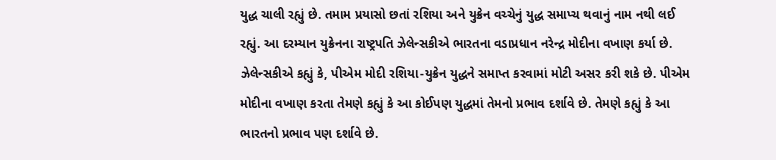યુદ્ધ ચાલી રહ્યું છે. તમામ પ્રયાસો છતાં રશિયા અને યુક્રેન વચ્ચેનું યુદ્ધ સમાપ્ચ થવાનું નામ નથી લઈ રહ્યું. આ દરમ્યાન યુક્રેનના રાષ્ટ્રપતિ ઝેલેન્સકીએ ભારતના વડાપ્રધાન નરેન્દ્ર મોદીના વખાણ કર્યા છે. ઝેલેન્સકીએ કહ્યું કે, પીએમ મોદી રશિયા-યુક્રેન યુદ્ધને સમાપ્ત કરવામાં મોટી અસર કરી શકે છે. પીએમ મોદીના વખાણ કરતા તેમણે કહ્યું કે આ કોઈપણ યુદ્ધમાં તેમનો પ્રભાવ દર્શાવે છે. તેમણે કહ્યું કે આ ભારતનો પ્રભાવ પણ દર્શાવે છે.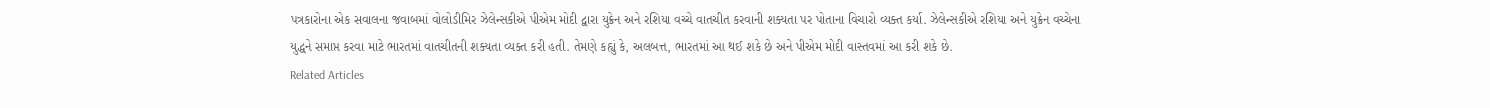પત્રકારોના એક સવાલના જવાબમાં વોલોડીમિર ઝેલેન્સકીએ પીએમ મોદી દ્વારા યુક્રેન અને રશિયા વચ્ચે વાતચીત કરવાની શક્યતા પર પોતાના વિચારો વ્યક્ત કર્યા. ઝેલેન્સકીએ રશિયા અને યુક્રેન વચ્ચેના યુદ્ધને સમાપ્ત કરવા માટે ભારતમાં વાતચીતની શક્યતા વ્યક્ત કરી હતી. તેમણે કહ્યું કે, અલબત્ત, ભારતમાં આ થઈ શકે છે અને પીએમ મોદી વાસ્તવમાં આ કરી શકે છે.
Related Articles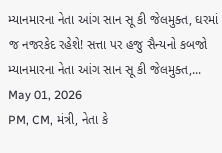મ્યાનમારના નેતા આંગ સાન સૂ કી જેલમુક્ત, ઘરમાં જ નજરકેદ રહેશે! સત્તા પર હજુ સૈન્યનો કબજો
મ્યાનમારના નેતા આંગ સાન સૂ કી જેલમુક્ત,...
May 01, 2026
PM, CM, મંત્રી, નેતા કે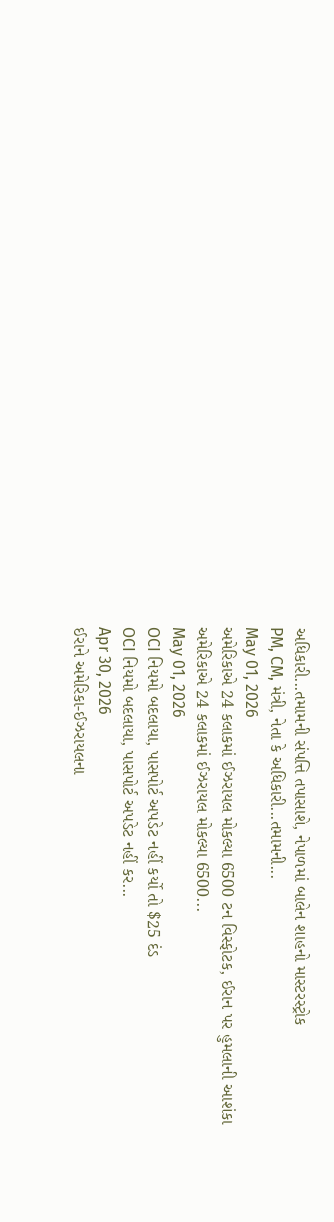અધિકારી...તમામની સંપત્તિ તપાસાશે, નેપાળમાં બાલેન શાહનો માસ્ટરસ્ટ્રોક
PM, CM, મંત્રી, નેતા કે અધિકારી...તમામની...
May 01, 2026
અમેરિકાએ 24 કલાકમાં ઈઝરાયલ મોકલ્યા 6500 ટન વિસ્ફોટક, ઈરાન પર હુમલાની આશંકા
અમેરિકાએ 24 કલાકમાં ઈઝરાયલ મોકલ્યા 6500...
May 01, 2026
OCI નિયમો બદલાયા, પાસપોર્ટ અપડેટ નહીં કર્યો તો $25 દંડ
OCI નિયમો બદલાયા, પાસપોર્ટ અપડેટ નહીં કર...
Apr 30, 2026
ઈરાને અમેરિકા-ઈઝરાયલના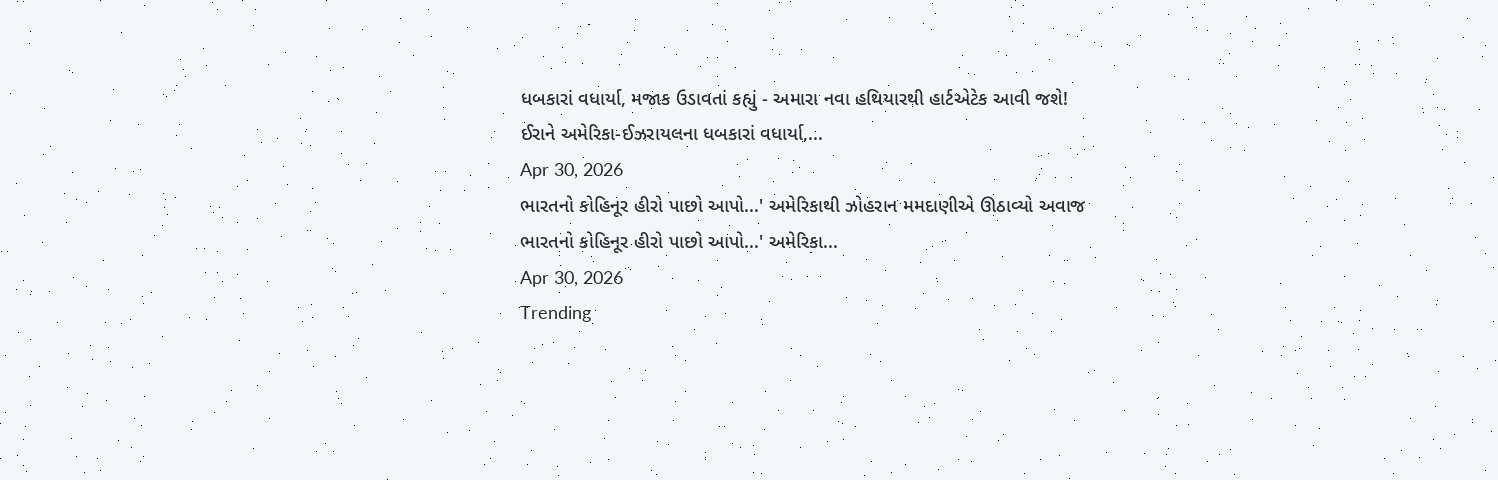ધબકારાં વધાર્યા, મજાક ઉડાવતાં કહ્યું - અમારા નવા હથિયારથી હાર્ટએટેક આવી જશે!
ઈરાને અમેરિકા-ઈઝરાયલના ધબકારાં વધાર્યા,...
Apr 30, 2026
ભારતનો કોહિનૂર હીરો પાછો આપો...' અમેરિકાથી ઝોહરાન મમદાણીએ ઊઠાવ્યો અવાજ
ભારતનો કોહિનૂર હીરો પાછો આપો...' અમેરિકા...
Apr 30, 2026
Trending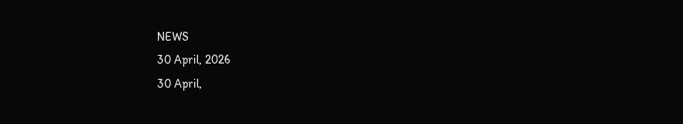NEWS
30 April, 2026
30 April,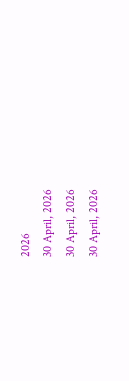2026
30 April, 2026
30 April, 2026
30 April, 2026